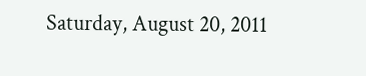Saturday, August 20, 2011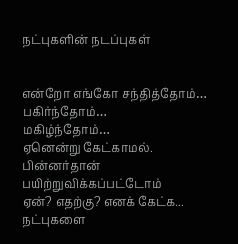நட்புகளின் நடப்புகள்


என்றோ எங்கோ சந்தித்தோம்…
பகிர்ந்தோம்…
மகிழ்ந்தோம்…
ஏனென்று கேட்காமல்.
பின்னர்தான் பயிற்றுவிக்கப்பட்டோம்
ஏன்? எதற்கு? எனக் கேட்க...
நட்புகளை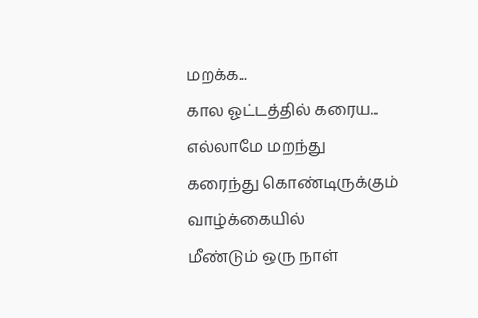மறக்க...
கால ஓட்டத்தில் கரைய...
எல்லாமே மறந்து
கரைந்து கொண்டிருக்கும்
வாழ்க்கையில்
மீண்டும் ஒரு நாள்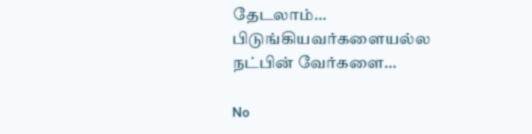தேடலாம்…
பிடுங்கியவர்களையல்ல
நட்பின் வேர்களை…

No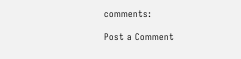comments:

Post a Comment